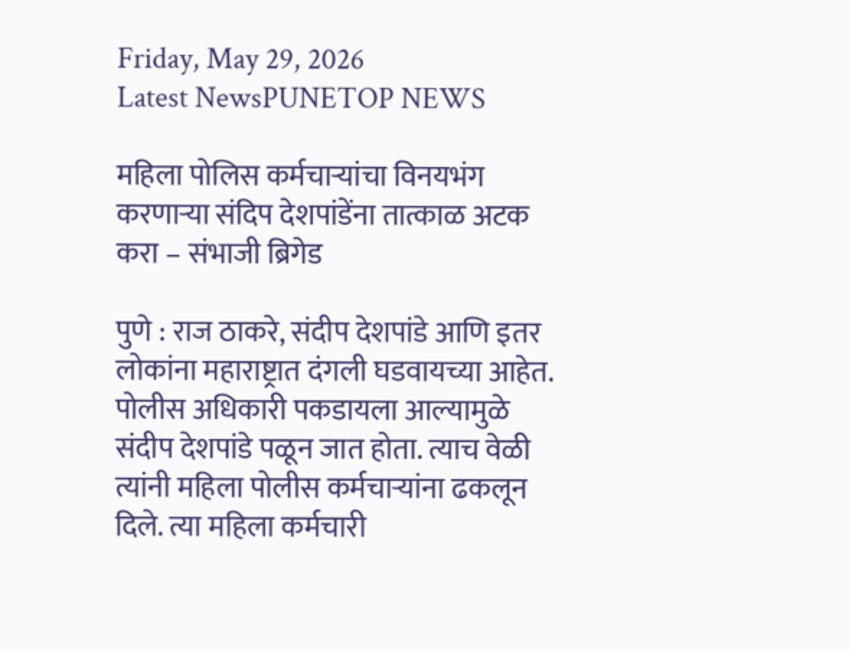Friday, May 29, 2026
Latest NewsPUNETOP NEWS

महिला पोलिस कर्मचाऱ्यांचा विनयभंग करणाऱ्या संदिप देशपांडेंना तात्काळ अटक करा – संभाजी ब्रिगेड

पुणे : राज ठाकरे, संदीप देशपांडे आणि इतर लोकांना महाराष्ट्रात दंगली घडवायच्या आहेत. पोलीस अधिकारी पकडायला आल्यामुळे संदीप देशपांडे पळून जात होता. त्याच वेळी त्यांनी महिला पोलीस कर्मचाऱ्यांना ढकलून दिले. त्या महिला कर्मचारी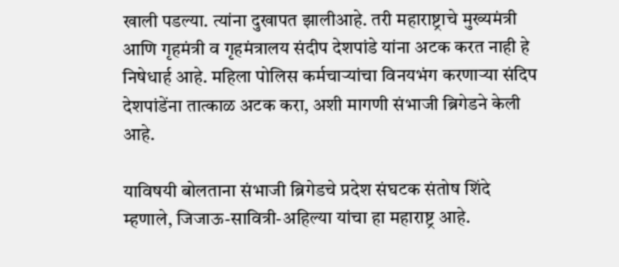खाली पडल्या. त्यांना दुखापत झालीआहे. तरी महाराष्ट्राचे मुख्यमंत्री आणि गृहमंत्री व गृहमंत्रालय संदीप देशपांडे यांना अटक करत नाही हे  निषेधार्ह आहे. महिला पोलिस कर्मचाऱ्यांचा विनयभंग करणाऱ्या संदिप देशपांडेंना तात्काळ अटक करा, अशी मागणी संभाजी ब्रिगेडने केली आहे.

याविषयी बोलताना संभाजी ब्रिगेडचे प्रदेश संघटक संतोष शिंदे म्हणाले, जिजाऊ-सावित्री-अहिल्या यांचा हा महाराष्ट्र आहे.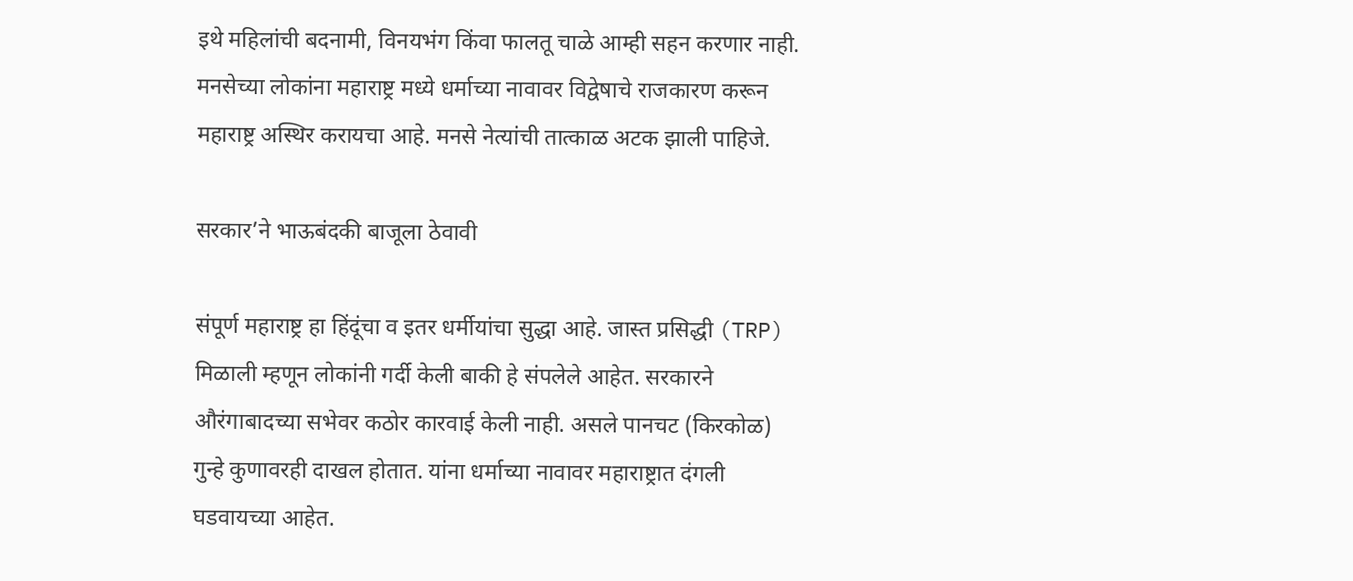इथे महिलांची बदनामी, विनयभंग किंवा फालतू चाळे आम्ही सहन करणार नाही. मनसेच्या लोकांना महाराष्ट्र मध्ये धर्माच्या नावावर विद्वेषाचे राजकारण करून महाराष्ट्र अस्थिर करायचा आहे. मनसे नेत्यांची तात्काळ अटक झाली पाहिजे.

सरकार’ने भाऊबंदकी बाजूला ठेवावी

संपूर्ण महाराष्ट्र हा हिंदूंचा व इतर धर्मीयांचा सुद्धा आहे. जास्त प्रसिद्धी (TRP) मिळाली म्हणून लोकांनी गर्दी केली बाकी हे संपलेले आहेत. सरकारने औरंगाबादच्या सभेवर कठोर कारवाई केली नाही. असले पानचट (किरकोळ) गुन्हे कुणावरही दाखल होतात. यांना धर्माच्या नावावर महाराष्ट्रात दंगली घडवायच्या आहेत.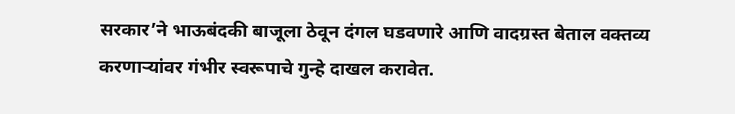सरकार’ने भाऊबंदकी बाजूला ठेवून दंगल घडवणारे आणि वादग्रस्त बेताल वक्तव्य करणाऱ्यांवर गंभीर स्वरूपाचे गुन्हे दाखल करावेत.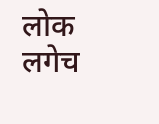लोक लगेच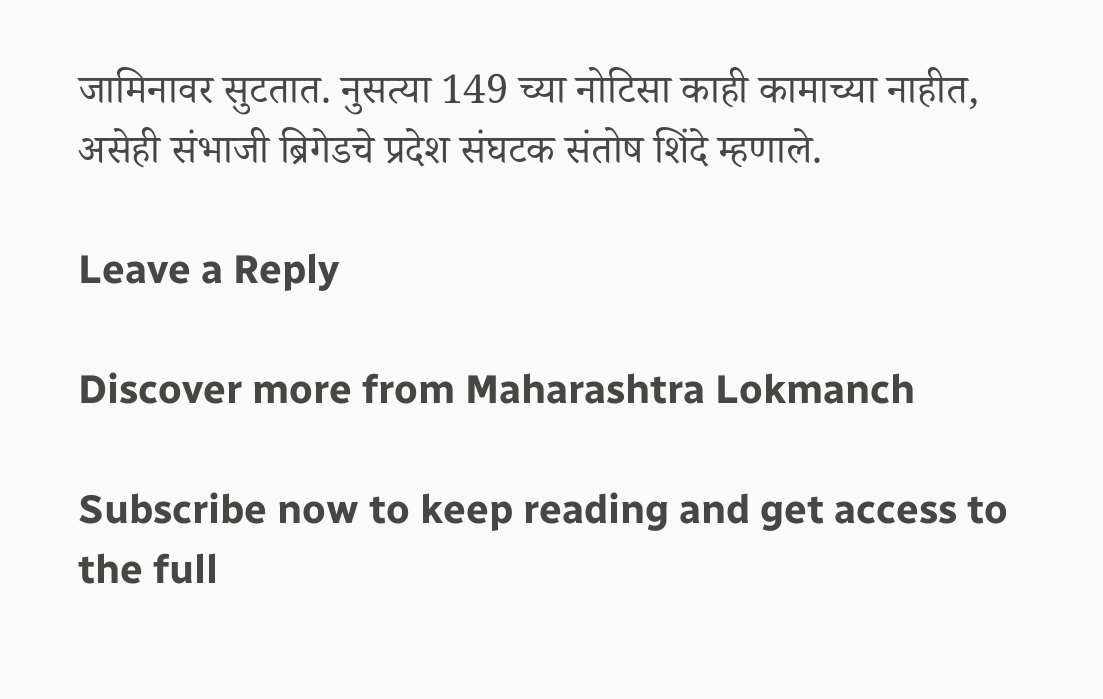जामिनावर सुटतात. नुसत्या 149 च्या नोटिसा काही कामाच्या नाहीत, असेही संभाजी ब्रिगेडचे प्रदेश संघटक संतोष शिंदे म्हणाले.

Leave a Reply

Discover more from Maharashtra Lokmanch

Subscribe now to keep reading and get access to the full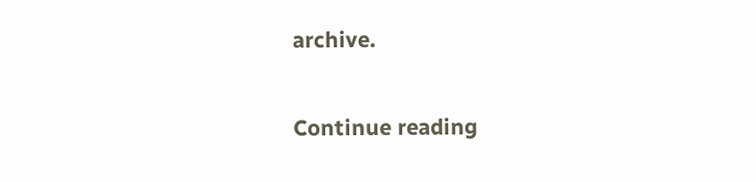archive.

Continue reading